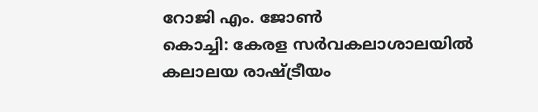റോജി എം. ജോൺ
കൊച്ചി: കേരള സർവകലാശാലയിൽ കലാലയ രാഷ്ട്രീയം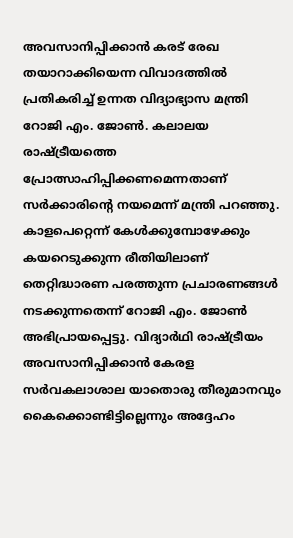അവസാനിപ്പിക്കാൻ കരട് രേഖ തയാറാക്കിയെന്ന വിവാദത്തിൽ പ്രതികരിച്ച് ഉന്നത വിദ്യാഭ്യാസ മന്ത്രി റോജി എം. ജോൺ. കലാലയ രാഷ്ട്രീയത്തെ പ്രോത്സാഹിപ്പിക്കണമെന്നതാണ് സർക്കാരിന്റെ നയമെന്ന് മന്ത്രി പറഞ്ഞു.
കാളപെറ്റെന്ന് കേൾക്കുമ്പോഴേക്കും കയറെടുക്കുന്ന രീതിയിലാണ് തെറ്റിദ്ധാരണ പരത്തുന്ന പ്രചാരണങ്ങൾ നടക്കുന്നതെന്ന് റോജി എം. ജോൺ അഭിപ്രായപ്പെട്ടു. വിദ്യാർഥി രാഷ്ട്രീയം അവസാനിപ്പിക്കാൻ കേരള സർവകലാശാല യാതൊരു തീരുമാനവും കൈക്കൊണ്ടിട്ടില്ലെന്നും അദ്ദേഹം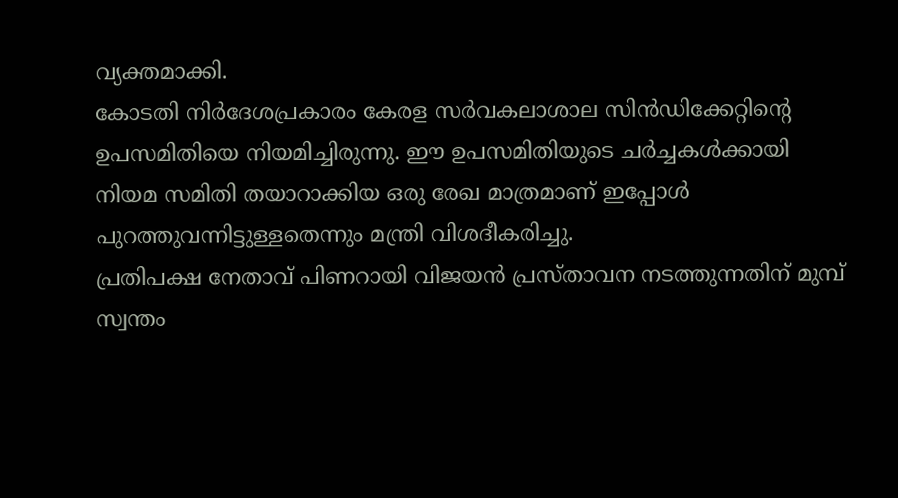വ്യക്തമാക്കി.
കോടതി നിർദേശപ്രകാരം കേരള സർവകലാശാല സിൻഡിക്കേറ്റിന്റെ ഉപസമിതിയെ നിയമിച്ചിരുന്നു. ഈ ഉപസമിതിയുടെ ചർച്ചകൾക്കായി നിയമ സമിതി തയാറാക്കിയ ഒരു രേഖ മാത്രമാണ് ഇപ്പോൾ പുറത്തുവന്നിട്ടുള്ളതെന്നും മന്ത്രി വിശദീകരിച്ചു.
പ്രതിപക്ഷ നേതാവ് പിണറായി വിജയൻ പ്രസ്താവന നടത്തുന്നതിന് മുമ്പ് സ്വന്തം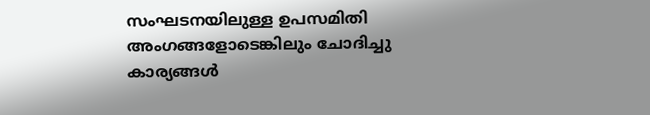സംഘടനയിലുള്ള ഉപസമിതി അംഗങ്ങളോടെങ്കിലും ചോദിച്ചു കാര്യങ്ങൾ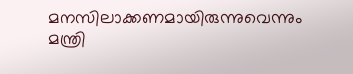മനസിലാക്കണമായിരുന്നുവെന്നും മന്ത്രി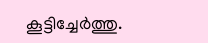കൂട്ടിച്ചേർത്തു.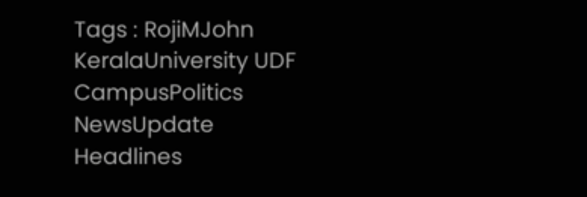Tags : RojiMJohn KeralaUniversity UDF CampusPolitics NewsUpdate Headlines